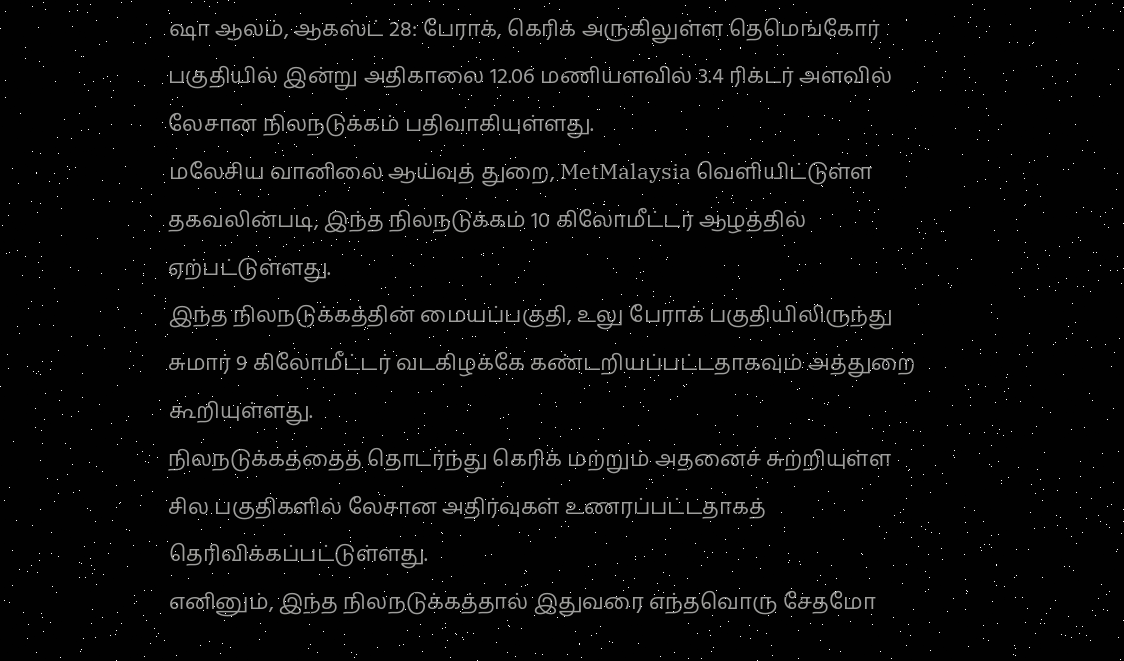ஷா ஆலம், ஆகஸ்ட் 28: பேராக், கெரிக் அருகிலுள்ள தெமெங்கோர் பகுதியில் இன்று அதிகாலை 12.06 மணியளவில் 3.4 ரிக்டர் அளவில் லேசான நிலநடுக்கம் பதிவாகியுள்ளது.
மலேசிய வானிலை ஆய்வுத் துறை, MetMalaysia வெளியிட்டுள்ள தகவலின்படி, இந்த நிலநடுக்கம் 10 கிலோமீட்டர் ஆழத்தில் ஏற்பட்டுள்ளது.
இந்த நிலநடுக்கத்தின் மையப்பகுதி, உலு பேராக் பகுதியிலிருந்து சுமார் 9 கிலோமீட்டர் வடகிழக்கே கண்டறியப்பட்டதாகவும் அத்துறை கூறியுள்ளது.
நிலநடுக்கத்தைத் தொடர்ந்து கெரிக் மற்றும் அதனைச் சுற்றியுள்ள சில பகுதிகளில் லேசான அதிர்வுகள் உணரப்பட்டதாகத் தெரிவிக்கப்பட்டுள்ளது.
எனினும், இந்த நிலநடுக்கத்தால் இதுவரை எந்தவொரு சேதமோ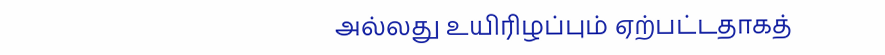அல்லது உயிரிழப்பும் ஏற்பட்டதாகத்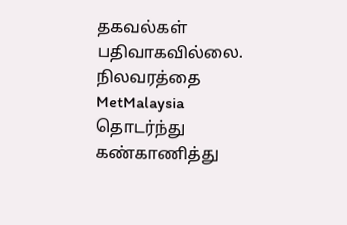தகவல்கள் பதிவாகவில்லை.
நிலவரத்தை MetMalaysia தொடர்ந்து கண்காணித்து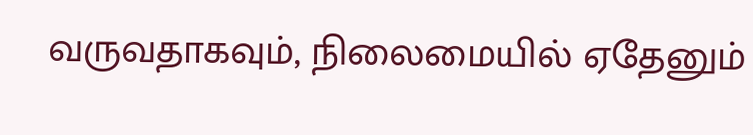வருவதாகவும், நிலைமையில் ஏதேனும்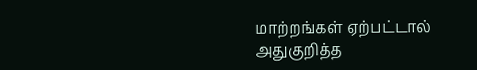மாற்றங்கள் ஏற்பட்டால் அதுகுறித்த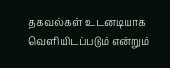தகவல்கள் உடனடியாக வெளியிடப்படும் என்றும்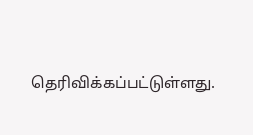தெரிவிக்கப்பட்டுள்ளது.